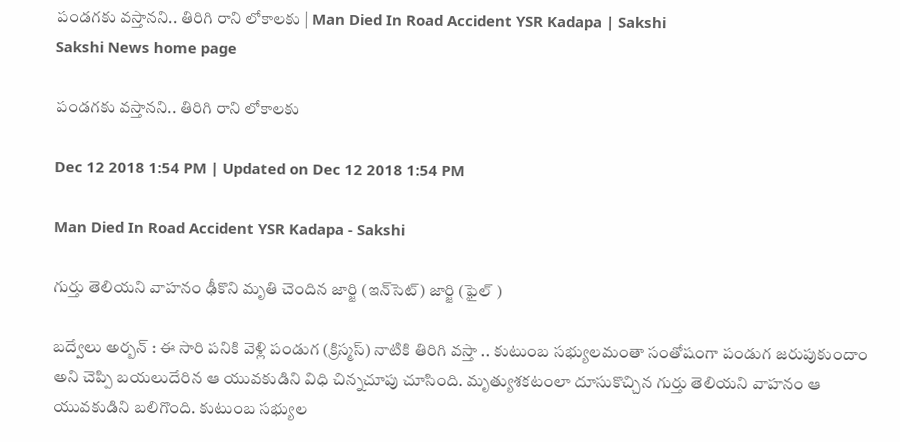పండగకు వస్తానని.. తిరిగి రాని లోకాలకు | Man Died In Road Accident YSR Kadapa | Sakshi
Sakshi News home page

పండగకు వస్తానని.. తిరిగి రాని లోకాలకు

Dec 12 2018 1:54 PM | Updated on Dec 12 2018 1:54 PM

Man Died In Road Accident YSR Kadapa - Sakshi

గుర్తు తెలియని వాహనం ఢీకొని మృతి చెందిన జార్జి (ఇన్‌సెట్‌) జార్జి (ఫైల్‌ )

బద్వేలు అర్బన్‌ : ఈ సారి పనికి వెళ్లి పండుగ (క్రిస్మస్‌) నాటికి తిరిగి వస్తా .. కుటుంబ సభ్యులమంతా సంతోషంగా పండుగ జరుపుకుందాం అని చెప్పి బయలుదేరిన ఆ యువకుడిని విధి చిన్నచూపు చూసింది. మృత్యుశకటంలా దూసుకొచ్చిన గుర్తు తెలియని వాహనం ఆ యువకుడిని బలిగొంది. కుటుంబ సభ్యుల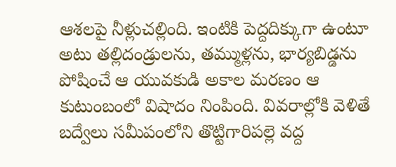ఆశలపై నీళ్లుచల్లింది. ఇంటికి పెద్దదిక్కుగా ఉంటూ అటు తల్లిదండ్రులను, తమ్ముళ్లను, భార్యబిడ్డను పోషించే ఆ యువకుడి అకాల మరణం ఆ కుటుంబంలో విషాదం నింపింది. వివరాల్లోకి వెళితే బద్వేలు సమీపంలోని తొట్టిగారిపల్లె వద్ద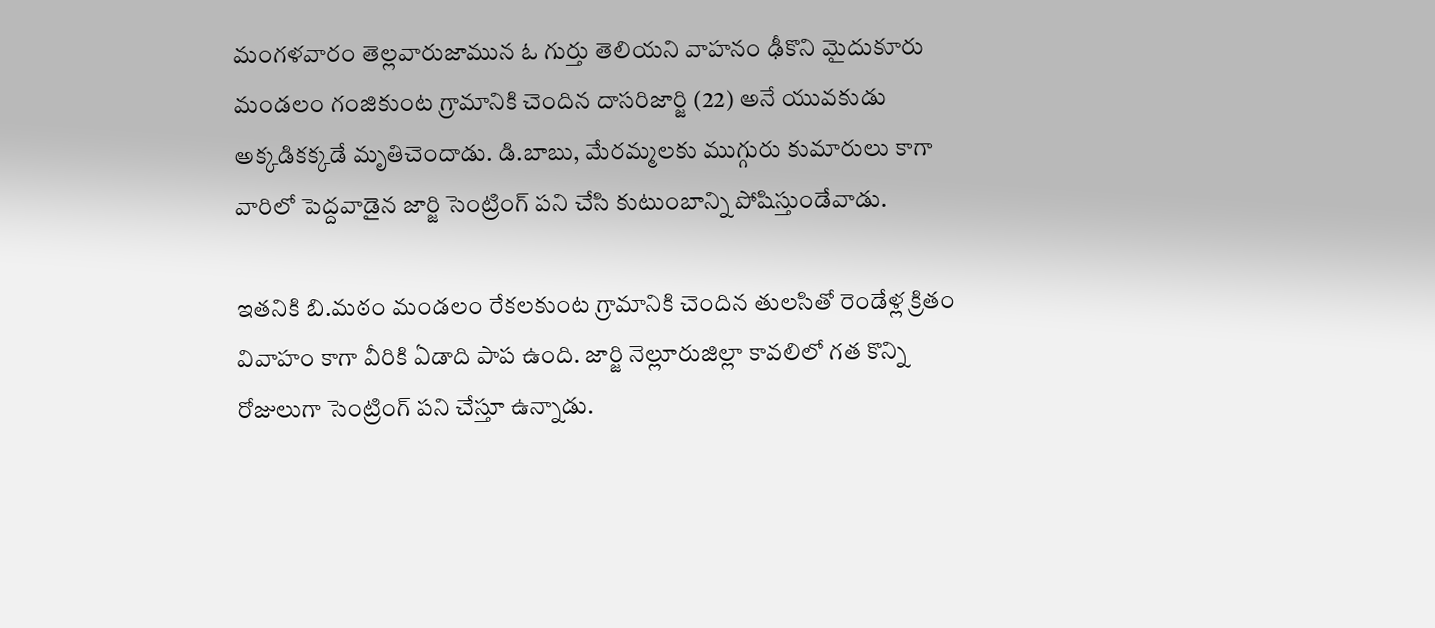మంగళవారం తెల్లవారుజామున ఓ గుర్తు తెలియని వాహనం ఢీకొని మైదుకూరు మండలం గంజికుంట గ్రామానికి చెందిన దాసరిజార్జి (22) అనే యువకుడు అక్కడికక్కడే మృతిచెందాడు. డి.బాబు, మేరమ్మలకు ముగ్గురు కుమారులు కాగా వారిలో పెద్దవాడైన జార్జి సెంట్రింగ్‌ పని చేసి కుటుంబాన్ని పోషిస్తుండేవాడు.

ఇతనికి బి.మఠం మండలం రేకలకుంట గ్రామానికి చెందిన తులసితో రెండేళ్ల క్రితం వివాహం కాగా వీరికి ఏడాది పాప ఉంది. జార్జి నెల్లూరుజిల్లా కావలిలో గత కొన్ని రోజులుగా సెంట్రింగ్‌ పని చేస్తూ ఉన్నాడు.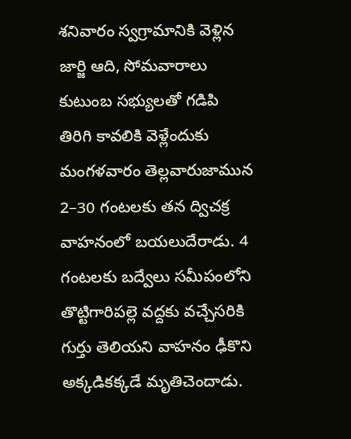శనివారం స్వగ్రామానికి వెళ్లిన జార్జి ఆది, సోమవారాలు కుటుంబ సభ్యులతో గడిపి తిరిగి కావలికి వెళ్లేందుకు మంగళవారం తెల్లవారుజామున 2–30 గంటలకు తన ద్విచక్ర వాహనంలో బయలుదేరాడు. 4 గంటలకు బద్వేలు సమీపంలోని తొట్టిగారిపల్లె వద్దకు వచ్చేసరికి గుర్తు తెలియని వాహనం ఢీకొని అక్కడికక్కడే మృతిచెందాడు.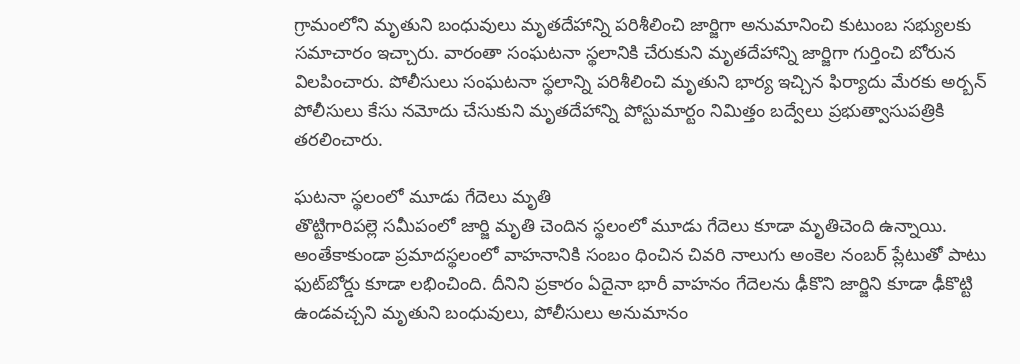గ్రామంలోని మృతుని బంధువులు మృతదేహాన్ని పరిశీలించి జార్జిగా అనుమానించి కుటుంబ సభ్యులకు సమాచారం ఇచ్చారు. వారంతా సంఘటనా స్థలానికి చేరుకుని మృతదేహాన్ని జార్జిగా గుర్తించి బోరున విలపించారు. పోలీసులు సంఘటనా స్థలాన్ని పరిశీలించి మృతుని భార్య ఇచ్చిన ఫిర్యాదు మేరకు అర్బన్‌ పోలీసులు కేసు నమోదు చేసుకుని మృతదేహాన్ని పోస్టుమార్టం నిమిత్తం బద్వేలు ప్రభుత్వాసుపత్రికి తరలించారు.

ఘటనా స్థలంలో మూడు గేదెలు మృతి
తొట్టిగారిపల్లె సమీపంలో జార్జి మృతి చెందిన స్థలంలో మూడు గేదెలు కూడా మృతిచెంది ఉన్నాయి. అంతేకాకుండా ప్రమాదస్థలంలో వాహనానికి సంబం ధించిన చివరి నాలుగు అంకెల నంబర్‌ ప్లేటుతో పాటు ఫుట్‌బోర్డు కూడా లభించింది. దీనిని ప్రకారం ఏదైనా భారీ వాహనం గేదెలను ఢీకొని జార్జిని కూడా ఢీకొట్టి ఉండవచ్చని మృతుని బంధువులు, పోలీసులు అనుమానం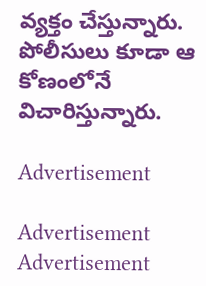వ్యక్తం చేస్తున్నారు. పోలీసులు కూడా ఆ కోణంలోనే విచారిస్తున్నారు.

Advertisement

Advertisement
Advertisement